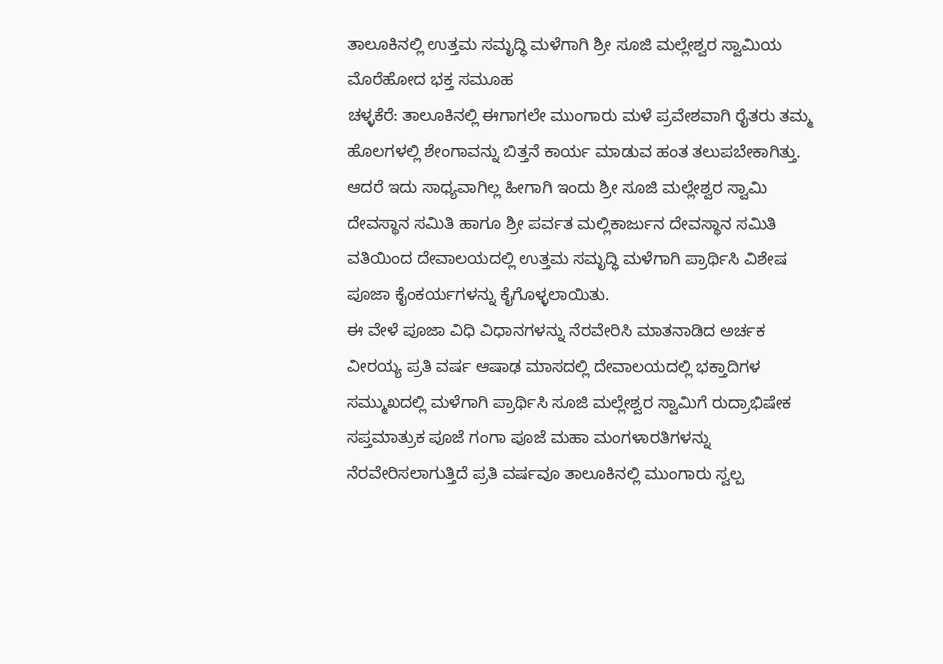ತಾಲೂಕಿನಲ್ಲಿ ಉತ್ತಮ ಸಮೃದ್ಧಿ ಮಳೆಗಾಗಿ ಶ್ರೀ ಸೂಜಿ ಮಲ್ಲೇಶ್ವರ ಸ್ವಾಮಿಯ ಮೊರೆಹೋದ ಭಕ್ತ ಸಮೂಹ
ಚಳ್ಳಕೆರೆ: ತಾಲೂಕಿನಲ್ಲಿ ಈಗಾಗಲೇ ಮುಂಗಾರು ಮಳೆ ಪ್ರವೇಶವಾಗಿ ರೈತರು ತಮ್ಮ ಹೊಲಗಳಲ್ಲಿ ಶೇಂಗಾವನ್ನು ಬಿತ್ತನೆ ಕಾರ್ಯ ಮಾಡುವ ಹಂತ ತಲುಪಬೇಕಾಗಿತ್ತು. ಆದರೆ ಇದು ಸಾಧ್ಯವಾಗಿಲ್ಲ ಹೀಗಾಗಿ ಇಂದು ಶ್ರೀ ಸೂಜಿ ಮಲ್ಲೇಶ್ವರ ಸ್ವಾಮಿ ದೇವಸ್ಥಾನ ಸಮಿತಿ ಹಾಗೂ ಶ್ರೀ ಪರ್ವತ ಮಲ್ಲಿಕಾರ್ಜುನ ದೇವಸ್ಥಾನ ಸಮಿತಿ ವತಿಯಿಂದ ದೇವಾಲಯದಲ್ಲಿ ಉತ್ತಮ ಸಮೃದ್ಧಿ ಮಳೆಗಾಗಿ ಪ್ರಾರ್ಥಿಸಿ ವಿಶೇಷ ಪೂಜಾ ಕೈಂಕರ್ಯಗಳನ್ನು ಕೈಗೊಳ್ಳಲಾಯಿತು.
ಈ ವೇಳೆ ಪೂಜಾ ವಿಧಿ ವಿಧಾನಗಳನ್ನು ನೆರವೇರಿಸಿ ಮಾತನಾಡಿದ ಅರ್ಚಕ ವೀರಯ್ಯ ಪ್ರತಿ ವರ್ಷ ಆಷಾಢ ಮಾಸದಲ್ಲಿ ದೇವಾಲಯದಲ್ಲಿ ಭಕ್ತಾದಿಗಳ ಸಮ್ಮುಖದಲ್ಲಿ ಮಳೆಗಾಗಿ ಪ್ರಾರ್ಥಿಸಿ ಸೂಜಿ ಮಲ್ಲೇಶ್ವರ ಸ್ವಾಮಿಗೆ ರುದ್ರಾಭಿಷೇಕ ಸಪ್ತಮಾತ್ರುಕ ಪೂಜೆ ಗಂಗಾ ಪೂಜೆ ಮಹಾ ಮಂಗಳಾರತಿಗಳನ್ನು ನೆರವೇರಿಸಲಾಗುತ್ತಿದೆ ಪ್ರತಿ ವರ್ಷವೂ ತಾಲೂಕಿನಲ್ಲಿ ಮುಂಗಾರು ಸ್ವಲ್ಪ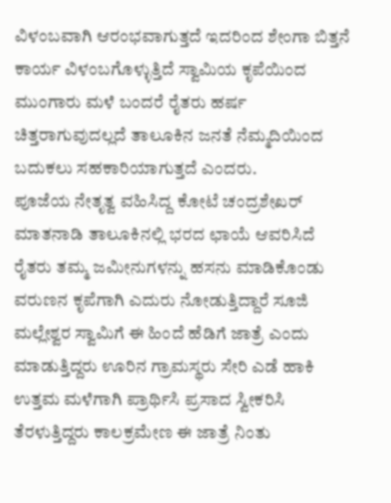ವಿಳಂಬವಾಗಿ ಆರಂಭವಾಗುತ್ತದೆ ಇದರಿಂದ ಶೇಂಗಾ ಬಿತ್ತನೆ ಕಾರ್ಯ ವಿಳಂಬಗೊಳ್ಳುತ್ತಿದೆ ಸ್ವಾಮಿಯ ಕೃಪೆಯಿಂದ ಮುಂಗಾರು ಮಳೆ ಬಂದರೆ ರೈತರು ಹರ್ಷ ಚಿತ್ತರಾಗುವುದಲ್ಲದೆ ತಾಲೂಕಿನ ಜನತೆ ನೆಮ್ಮದಿಯಿಂದ ಬದುಕಲು ಸಹಕಾರಿಯಾಗುತ್ತದೆ ಎಂದರು.
ಪೂಜೆಯ ನೇತೃತ್ವ ವಹಿಸಿದ್ದ ಕೋಟೆ ಚಂದ್ರಶೇಖರ್ ಮಾತನಾಡಿ ತಾಲೂಕಿನಲ್ಲಿ ಭರದ ಛಾಯೆ ಆವರಿಸಿದೆ ರೈತರು ತಮ್ಮ ಜಮೀನುಗಳನ್ನು ಹಸನು ಮಾಡಿಕೊಂಡು ವರುಣನ ಕೃಪೆಗಾಗಿ ಎದುರು ನೋಡುತ್ತಿದ್ದಾರೆ ಸೂಜಿ ಮಲ್ಲೇಶ್ವರ ಸ್ವಾಮಿಗೆ ಈ ಹಿಂದೆ ಹೆಡಿಗೆ ಜಾತ್ರೆ ಎಂದು ಮಾಡುತ್ತಿದ್ದರು ಊರಿನ ಗ್ರಾಮಸ್ಥರು ಸೇರಿ ಎಡೆ ಹಾಕಿ ಉತ್ತಮ ಮಳೆಗಾಗಿ ಪ್ರಾರ್ಥಿಸಿ ಪ್ರಸಾದ ಸ್ವೀಕರಿಸಿ ತೆರಳುತ್ತಿದ್ದರು ಕಾಲಕ್ರಮೇಣ ಈ ಜಾತ್ರೆ ನಿಂತು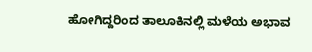ಹೋಗಿದ್ದರಿಂದ ತಾಲೂಕಿನಲ್ಲಿ ಮಳೆಯ ಅಭಾವ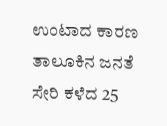ಉಂಟಾದ ಕಾರಣ ತಾಲೂಕಿನ ಜನತೆ ಸೇರಿ ಕಳೆದ 25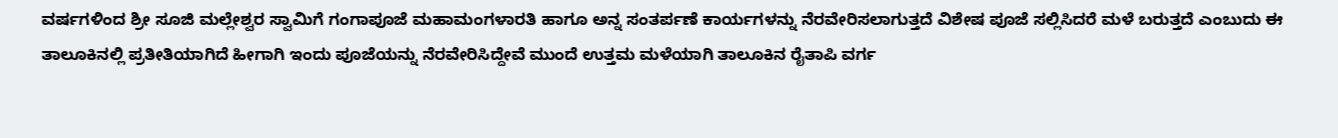ವರ್ಷಗಳಿಂದ ಶ್ರೀ ಸೂಜಿ ಮಲ್ಲೇಶ್ವರ ಸ್ವಾಮಿಗೆ ಗಂಗಾಪೂಜೆ ಮಹಾಮಂಗಳಾರತಿ ಹಾಗೂ ಅನ್ನ ಸಂತರ್ಪಣೆ ಕಾರ್ಯಗಳನ್ನು ನೆರವೇರಿಸಲಾಗುತ್ತದೆ ವಿಶೇಷ ಪೂಜೆ ಸಲ್ಲಿಸಿದರೆ ಮಳೆ ಬರುತ್ತದೆ ಎಂಬುದು ಈ ತಾಲೂಕಿನಲ್ಲಿ ಪ್ರತೀತಿಯಾಗಿದೆ ಹೀಗಾಗಿ ಇಂದು ಪೂಜೆಯನ್ನು ನೆರವೇರಿಸಿದ್ದೇವೆ ಮುಂದೆ ಉತ್ತಮ ಮಳೆಯಾಗಿ ತಾಲೂಕಿನ ರೈತಾಪಿ ವರ್ಗ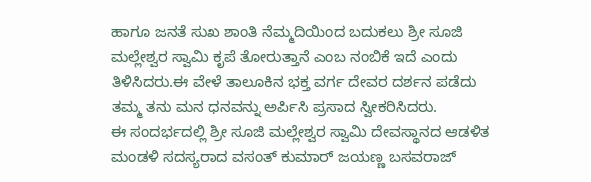ಹಾಗೂ ಜನತೆ ಸುಖ ಶಾಂತಿ ನೆಮ್ಮದಿಯಿಂದ ಬದುಕಲು ಶ್ರೀ ಸೂಜಿ ಮಲ್ಲೇಶ್ವರ ಸ್ವಾಮಿ ಕೃಪೆ ತೋರುತ್ತಾನೆ ಎಂಬ ನಂಬಿಕೆ ಇದೆ ಎಂದು ತಿಳಿಸಿದರು.ಈ ವೇಳೆ ತಾಲೂಕಿನ ಭಕ್ತ ವರ್ಗ ದೇವರ ದರ್ಶನ ಪಡೆದು ತಮ್ಮ ತನು ಮನ ಧನವನ್ನು ಅರ್ಪಿಸಿ ಪ್ರಸಾದ ಸ್ವೀಕರಿಸಿದರು.
ಈ ಸಂದರ್ಭದಲ್ಲಿ ಶ್ರೀ ಸೂಜಿ ಮಲ್ಲೇಶ್ವರ ಸ್ವಾಮಿ ದೇವಸ್ಥಾನದ ಆಡಳಿತ ಮಂಡಳಿ ಸದಸ್ಯರಾದ ವಸಂತ್ ಕುಮಾರ್ ಜಯಣ್ಣ ಬಸವರಾಜ್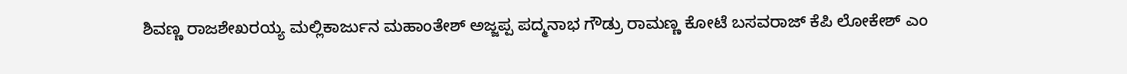ಶಿವಣ್ಣ ರಾಜಶೇಖರಯ್ಯ ಮಲ್ಲಿಕಾರ್ಜುನ ಮಹಾಂತೇಶ್ ಅಜ್ಜಪ್ಪ ಪದ್ಮನಾಭ ಗೌಡ್ರು ರಾಮಣ್ಣ ಕೋಟೆ ಬಸವರಾಜ್ ಕೆಪಿ ಲೋಕೇಶ್ ಎಂ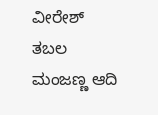ವೀರೇಶ್ ತಬಲ ಮಂಜಣ್ಣ ಆದಿ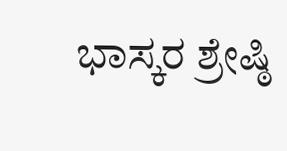ಭಾಸ್ಕರ ಶ್ರೇಷ್ಠಿ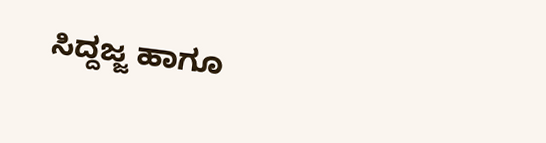ಸಿದ್ದಜ್ಜ ಹಾಗೂ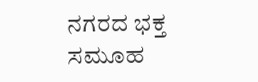ನಗರದ ಭಕ್ತ ಸಮೂಹ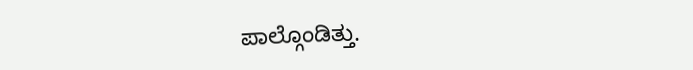ಪಾಲ್ಗೊಂಡಿತ್ತು.